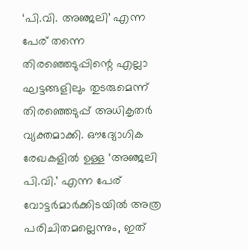‘പി.വി. അഞ്ജലി’ എന്ന പേര് തന്നെ തിരഞ്ഞെടുപ്പിന്റെ എല്ലാ ഘട്ടങ്ങളിലും തുടരുമെന്ന് തിരഞ്ഞെടുപ്പ് അധികൃതർ വ്യക്തമാക്കി. ഔദ്യോഗിക രേഖകളിൽ ഉള്ള ‘അഞ്ജലി പി.വി.’ എന്ന പേര് വോട്ടർമാർക്കിടയിൽ അത്ര പരിചിതമല്ലെന്നും, ഇത്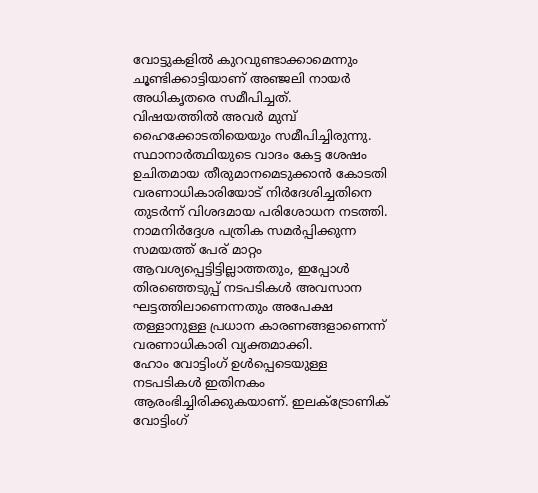വോട്ടുകളിൽ കുറവുണ്ടാക്കാമെന്നും ചൂണ്ടിക്കാട്ടിയാണ് അഞ്ജലി നായർ അധികൃതരെ സമീപിച്ചത്.
വിഷയത്തിൽ അവർ മുമ്പ് ഹൈക്കോടതിയെയും സമീപിച്ചിരുന്നു. സ്ഥാനാർത്ഥിയുടെ വാദം കേട്ട ശേഷം ഉചിതമായ തീരുമാനമെടുക്കാൻ കോടതി വരണാധികാരിയോട് നിർദേശിച്ചതിനെ തുടർന്ന് വിശദമായ പരിശോധന നടത്തി.
നാമനിർദ്ദേശ പത്രിക സമർപ്പിക്കുന്ന സമയത്ത് പേര് മാറ്റം ആവശ്യപ്പെട്ടിട്ടില്ലാത്തതും, ഇപ്പോൾ തിരഞ്ഞെടുപ്പ് നടപടികൾ അവസാന ഘട്ടത്തിലാണെന്നതും അപേക്ഷ തള്ളാനുള്ള പ്രധാന കാരണങ്ങളാണെന്ന് വരണാധികാരി വ്യക്തമാക്കി.
ഹോം വോട്ടിംഗ് ഉൾപ്പെടെയുള്ള നടപടികൾ ഇതിനകം ആരംഭിച്ചിരിക്കുകയാണ്. ഇലക്ട്രോണിക് വോട്ടിംഗ്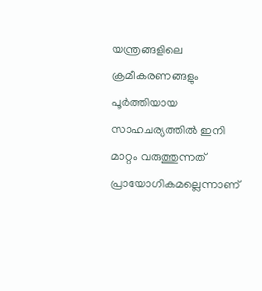യന്ത്രങ്ങളിലെ ക്രമീകരണങ്ങളും പൂർത്തിയായ സാഹചര്യത്തിൽ ഇനി മാറ്റം വരുത്തുന്നത് പ്രായോഗികമല്ലെന്നാണ്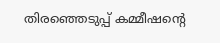തിരഞ്ഞെടുപ്പ് കമ്മീഷന്റെ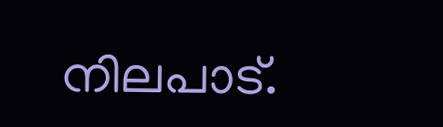നിലപാട്.